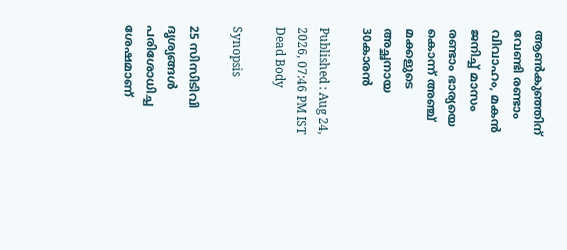ആൺകുഞ്ഞിന് വേണ്ടി രണ്ടാം വിവാഹം, മകൻ ജനിച്ച് മാസം രണ്ടാം ഭാര്യയെ കൊന്ന് അഞ്ച് മക്കളുടെ അച്ഛനായ 30കാരൻ

Published : Aug 24, 2026, 07:46 PM IST
Dead Body

Synopsis

25 സിസിടിവി ദൃശ്യങ്ങൾ പരിശോധിച്ച ശേഷമാണ്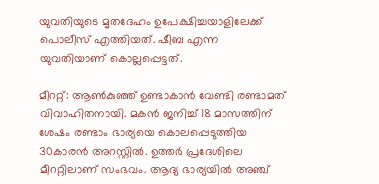യുവതിയുടെ മൃതദേഹം ഉപേക്ഷിച്ചയാളിലേക്ക് പൊലീസ് എത്തിയത്. ഷീബ എന്ന യുവതിയാണ് കൊല്ലപ്പെട്ടത്.

മീററ്റ്: ആൺകുഞ്ഞ് ഉണ്ടാകാൻ വേണ്ടി രണ്ടാമത് വിവാഹിതനായി. മകൻ ജനിച്ച് 18 മാസത്തിന് ശേഷം രണ്ടാം ഭാര്യയെ കൊലപ്പെടുത്തിയ 30കാരൻ അറസ്റ്റിൽ. ഉത്തർ പ്രദേശിലെ മീററ്റിലാണ് സംഭവം. ആദ്യ ഭാര്യയിൽ അഞ്ച്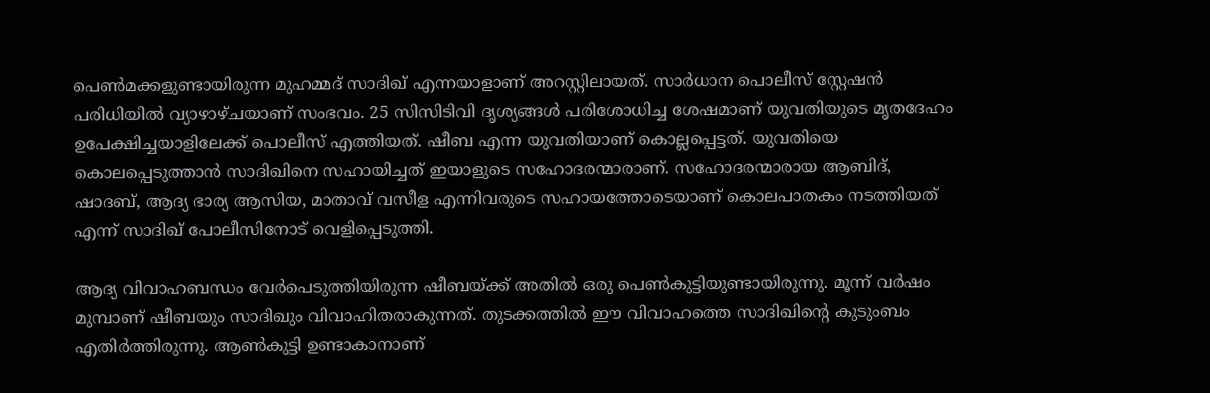പെൺമക്കളുണ്ടായിരുന്ന മുഹമ്മദ് സാദിഖ് എന്നയാളാണ് അറസ്റ്റിലായത്. സാർധാന പൊലീസ് സ്റ്റേഷൻ പരിധിയിൽ വ്യാഴാഴ്ചയാണ് സംഭവം. 25 സിസിടിവി ദൃശ്യങ്ങൾ പരിശോധിച്ച ശേഷമാണ് യുവതിയുടെ മൃതദേഹം ഉപേക്ഷിച്ചയാളിലേക്ക് പൊലീസ് എത്തിയത്. ഷീബ എന്ന യുവതിയാണ് കൊല്ലപ്പെട്ടത്. യുവതിയെ കൊലപ്പെടുത്താൻ സാദിഖിനെ സഹായിച്ചത് ഇയാളുടെ സഹോദരന്മാരാണ്. സഹോദരന്മാരായ ആബിദ്, ഷാദബ്, ആദ്യ ഭാര്യ ആസിയ, മാതാവ് വസീള എന്നിവരുടെ സഹായത്തോടെയാണ് കൊലപാതകം നടത്തിയത് എന്ന് സാദിഖ് പോലീസിനോട് വെളിപ്പെടുത്തി.

ആദ്യ വിവാഹബന്ധം വേർപെടുത്തിയിരുന്ന ഷീബയ്ക്ക് അതിൽ ഒരു പെൺകുട്ടിയുണ്ടായിരുന്നു. മൂന്ന് വർഷം മുമ്പാണ് ഷീബയും സാദിഖും വിവാഹിതരാകുന്നത്. തുടക്കത്തിൽ ഈ വിവാഹത്തെ സാദിഖിന്റെ കുടുംബം എതിർത്തിരുന്നു. ആൺകുട്ടി ഉണ്ടാകാനാണ്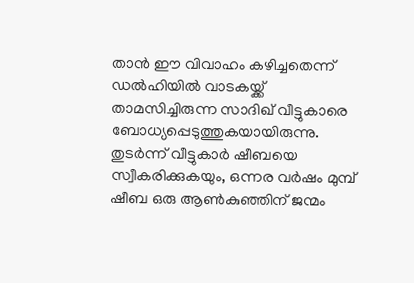താൻ ഈ വിവാഹം കഴിച്ചതെന്ന് ഡൽഹിയിൽ വാടകയ്ക്ക് താമസിച്ചിരുന്ന സാദിഖ് വീട്ടുകാരെ ബോധ്യപ്പെടുത്തുകയായിരുന്നു. തുടർന്ന് വീട്ടുകാർ ഷീബയെ സ്വീകരിക്കുകയും, ഒന്നര വർഷം മുമ്പ് ഷീബ ഒരു ആൺകുഞ്ഞിന് ജന്മം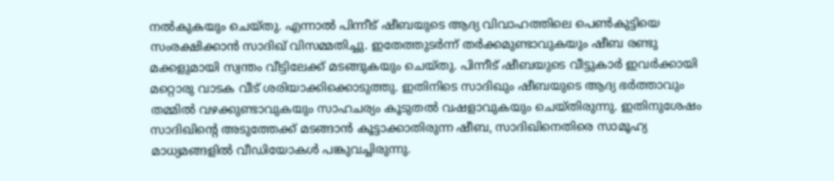നൽകുകയും ചെയ്തു. എന്നാൽ പിന്നീട് ഷീബയുടെ ആദ്യ വിവാഹത്തിലെ പെൺകുട്ടിയെ സംരക്ഷിക്കാൻ സാദിഖ് വിസമ്മതിച്ചു. ഇതേത്തുടർന്ന് തർക്കമുണ്ടാവുകയും ഷീബ രണ്ടു മക്കളുമായി സ്വന്തം വീട്ടിലേക്ക് മടങ്ങുകയും ചെയ്തു. പിന്നീട് ഷീബയുടെ വീട്ടുകാർ ഇവർക്കായി മറ്റൊരു വാടക വീട് ശരിയാക്കിക്കൊടുത്തു. ഇതിനിടെ സാദിഖും ഷീബയുടെ ആദ്യ ഭർത്താവും തമ്മിൽ വഴക്കുണ്ടാവുകയും സാഹചര്യം കൂടുതൽ വഷളാവുകയും ചെയ്തിരുന്നു. ഇതിനുശേഷം സാദിഖിന്റെ അടുത്തേക്ക് മടങ്ങാൻ കൂട്ടാക്കാതിരുന്ന ഷീബ, സാദിഖിനെതിരെ സാമൂഹ്യ മാധ്യമങ്ങളിൽ വീഡിയോകൾ പങ്കുവച്ചിരുന്നു.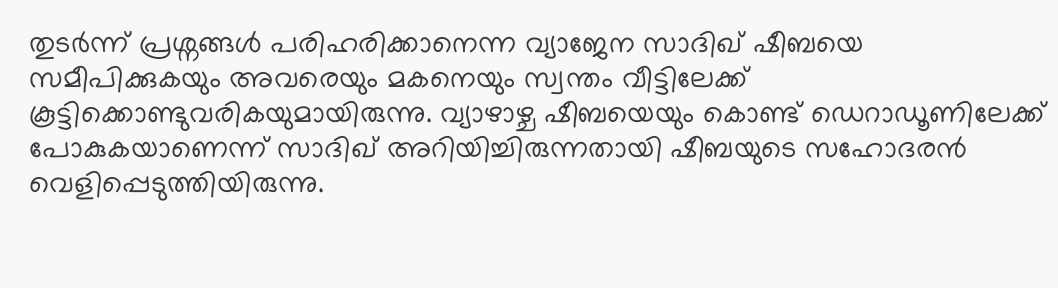തുടർന്ന് പ്രശ്നങ്ങൾ പരിഹരിക്കാനെന്ന വ്യാജേന സാദിഖ് ഷീബയെ സമീപിക്കുകയും അവരെയും മകനെയും സ്വന്തം വീട്ടിലേക്ക് കൂട്ടിക്കൊണ്ടുവരികയുമായിരുന്നു. വ്യാഴാഴ്ച ഷീബയെയും കൊണ്ട് ഡെറാഡൂണിലേക്ക് പോകുകയാണെന്ന് സാദിഖ് അറിയിച്ചിരുന്നതായി ഷീബയുടെ സഹോദരൻ വെളിപ്പെടുത്തിയിരുന്നു.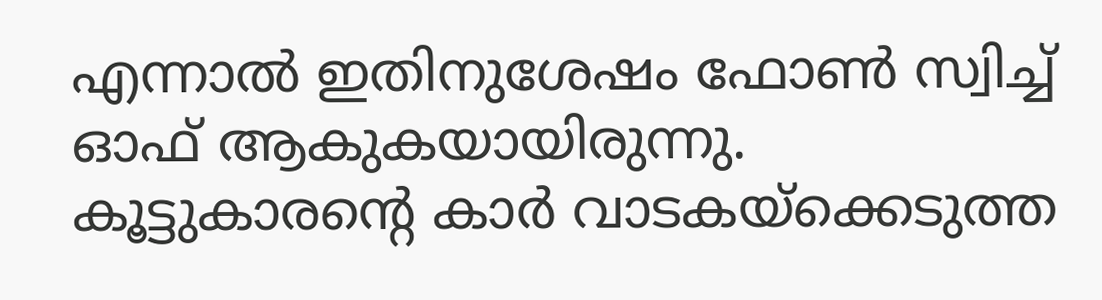എന്നാൽ ഇതിനുശേഷം ഫോൺ സ്വിച്ച് ഓഫ് ആകുകയായിരുന്നു. കൂട്ടുകാരന്റെ കാർ വാടകയ്‌ക്കെടുത്ത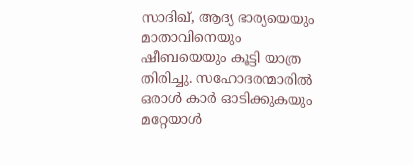സാദിഖ്, ആദ്യ ഭാര്യയെയും മാതാവിനെയും ഷീബയെയും കൂട്ടി യാത്ര തിരിച്ചു. സഹോദരന്മാരിൽ ഒരാൾ കാർ ഓടിക്കുകയും മറ്റേയാൾ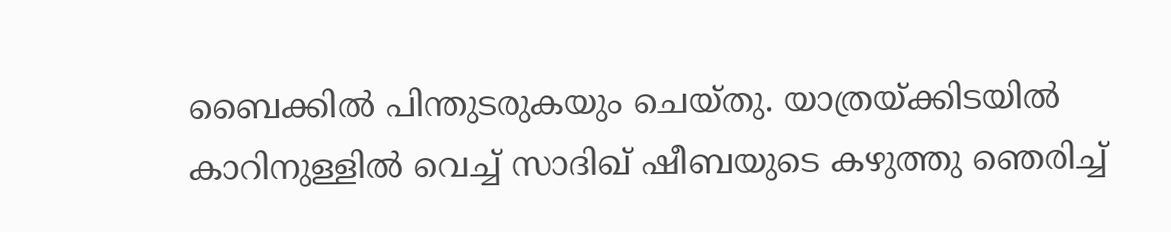ബൈക്കിൽ പിന്തുടരുകയും ചെയ്തു. യാത്രയ്ക്കിടയിൽ കാറിനുള്ളിൽ വെച്ച് സാദിഖ് ഷീബയുടെ കഴുത്തു ഞെരിച്ച്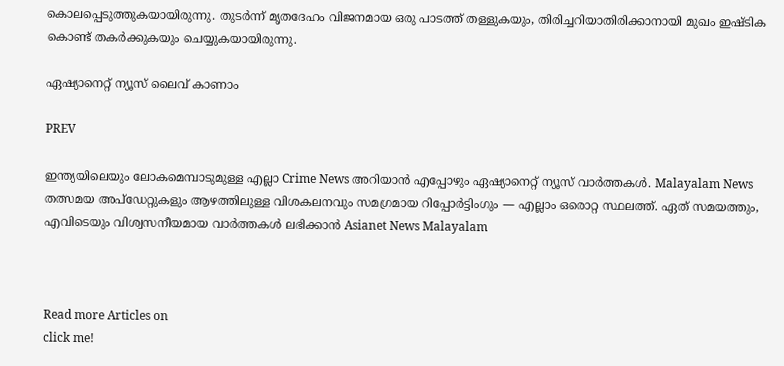കൊലപ്പെടുത്തുകയായിരുന്നു. തുടർന്ന് മൃതദേഹം വിജനമായ ഒരു പാടത്ത് തള്ളുകയും, തിരിച്ചറിയാതിരിക്കാനായി മുഖം ഇഷ്ടിക കൊണ്ട് തകർക്കുകയും ചെയ്യുകയായിരുന്നു.

ഏഷ്യാനെറ്റ് ന്യൂസ് ലൈവ് കാണാം

PREV

ഇന്ത്യയിലെയും ലോകമെമ്പാടുമുള്ള എല്ലാ Crime News അറിയാൻ എപ്പോഴും ഏഷ്യാനെറ്റ് ന്യൂസ് വാർത്തകൾ. Malayalam News  തത്സമയ അപ്‌ഡേറ്റുകളും ആഴത്തിലുള്ള വിശകലനവും സമഗ്രമായ റിപ്പോർട്ടിംഗും — എല്ലാം ഒരൊറ്റ സ്ഥലത്ത്. ഏത് സമയത്തും, എവിടെയും വിശ്വസനീയമായ വാർത്തകൾ ലഭിക്കാൻ Asianet News Malayalam



Read more Articles on
click me!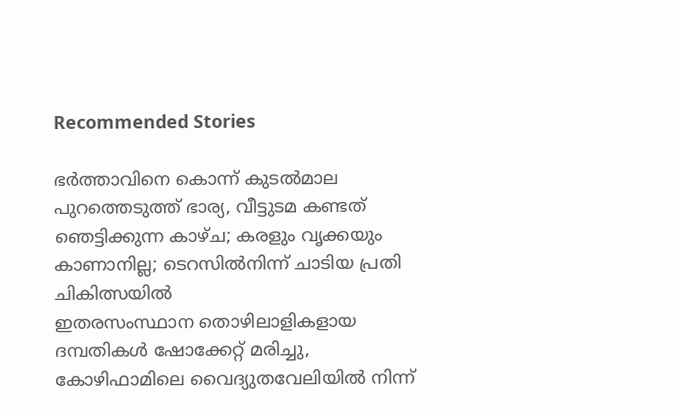Recommended Stories

ഭർത്താവിനെ കൊന്ന് കുടൽമാല പുറത്തെടുത്ത് ഭാര്യ, വീട്ടുടമ കണ്ടത് ഞെട്ടിക്കുന്ന കാഴ്ച; കരളും വൃക്കയും കാണാനില്ല; ടെറസിൽനിന്ന് ചാടിയ പ്രതി ചികിത്സയിൽ
ഇതരസംസ്ഥാന തൊഴിലാളികളായ ദമ്പതികൾ ഷോക്കേറ്റ് മരിച്ചു, കോഴിഫാമിലെ വൈദ്യുതവേലിയിൽ നിന്ന്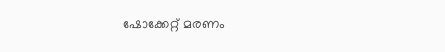ഷോക്കേറ്റ് മരണം